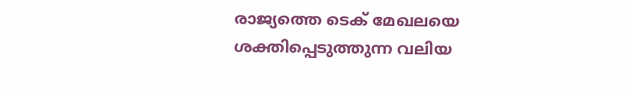രാജ്യത്തെ ടെക് മേഖലയെ ശക്തിപ്പെടുത്തുന്ന വലിയ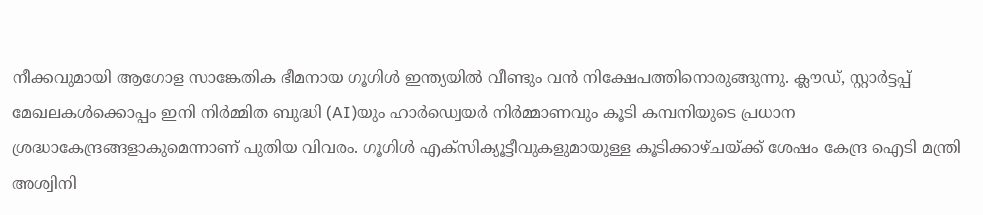നീക്കവുമായി ആഗോള സാങ്കേതിക ഭീമനായ ഗൂഗിൾ ഇന്ത്യയിൽ വീണ്ടും വൻ നിക്ഷേപത്തിനൊരുങ്ങുന്നു. ക്ലൗഡ്, സ്റ്റാർട്ടപ്പ് മേഖലകൾക്കൊപ്പം ഇനി നിർമ്മിത ബുദ്ധി (AI)യും ഹാർഡ്വെയർ നിർമ്മാണവും കൂടി കമ്പനിയുടെ പ്രധാന ശ്രദ്ധാകേന്ദ്രങ്ങളാകുമെന്നാണ് പുതിയ വിവരം. ഗൂഗിൾ എക്സിക്യൂട്ടീവുകളുമായുള്ള കൂടിക്കാഴ്ചയ്ക്ക് ശേഷം കേന്ദ്ര ഐടി മന്ത്രി അശ്വിനി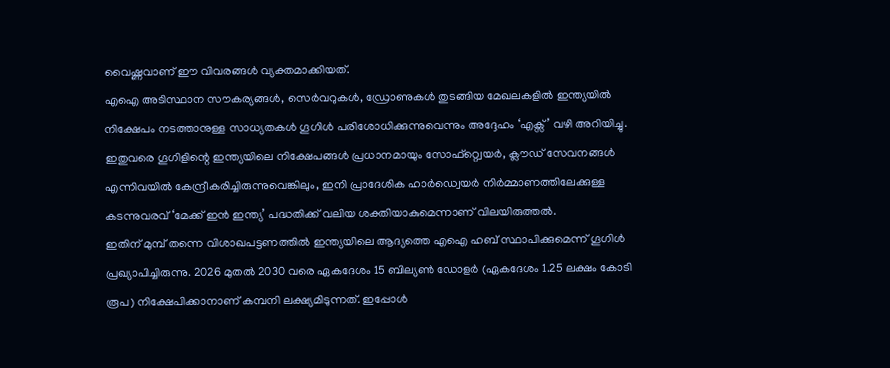വൈഷ്ണവാണ് ഈ വിവരങ്ങൾ വ്യക്തമാക്കിയത്.
എഐ അടിസ്ഥാന സൗകര്യങ്ങൾ, സെർവറുകൾ, ഡ്രോണുകൾ തുടങ്ങിയ മേഖലകളിൽ ഇന്ത്യയിൽ നിക്ഷേപം നടത്താനുള്ള സാധ്യതകൾ ഗൂഗിൾ പരിശോധിക്കുന്നുവെന്നും അദ്ദേഹം ‘എക്സ്’ വഴി അറിയിച്ചു.
ഇതുവരെ ഗൂഗിളിന്റെ ഇന്ത്യയിലെ നിക്ഷേപങ്ങൾ പ്രധാനമായും സോഫ്റ്റ്വെയർ, ക്ലൗഡ് സേവനങ്ങൾ എന്നിവയിൽ കേന്ദ്രീകരിച്ചിരുന്നുവെങ്കിലും, ഇനി പ്രാദേശിക ഹാർഡ്വെയർ നിർമ്മാണത്തിലേക്കുള്ള കടന്നുവരവ് ‘മേക്ക് ഇൻ ഇന്ത്യ’ പദ്ധതിക്ക് വലിയ ശക്തിയാകുമെന്നാണ് വിലയിരുത്തൽ.
ഇതിന് മുമ്പ് തന്നെ വിശാഖപട്ടണത്തിൽ ഇന്ത്യയിലെ ആദ്യത്തെ എഐ ഹബ് സ്ഥാപിക്കുമെന്ന് ഗൂഗിൾ പ്രഖ്യാപിച്ചിരുന്നു. 2026 മുതൽ 2030 വരെ ഏകദേശം 15 ബില്യൺ ഡോളർ (ഏകദേശം 1.25 ലക്ഷം കോടി രൂപ) നിക്ഷേപിക്കാനാണ് കമ്പനി ലക്ഷ്യമിടുന്നത്. ഇപ്പോൾ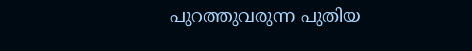പുറത്തുവരുന്ന പുതിയ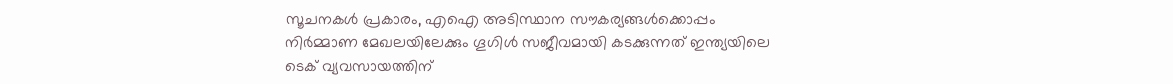സൂചനകൾ പ്രകാരം, എഐ അടിസ്ഥാന സൗകര്യങ്ങൾക്കൊപ്പം നിർമ്മാണ മേഖലയിലേക്കും ഗൂഗിൾ സജീവമായി കടക്കുന്നത് ഇന്ത്യയിലെ ടെക് വ്യവസായത്തിന്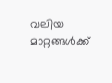വലിയ മാറ്റങ്ങൾക്ക്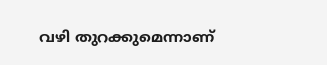വഴി തുറക്കുമെന്നാണ്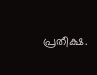പ്രതീക്ഷ.